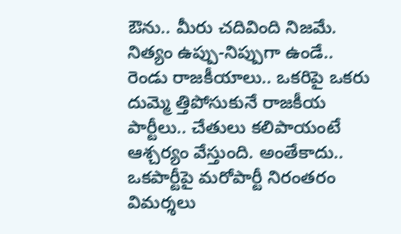ఔను.. మీరు చదివింది నిజమే. నిత్యం ఉప్పు-నిప్పుగా ఉండే.. రెండు రాజకీయాలు.. ఒకరిపై ఒకరు దుమ్మె త్తిపోసుకునే రాజకీయ పార్టీలు.. చేతులు కలిపాయంటే ఆశ్చర్యం వేస్తుంది. అంతేకాదు.. ఒకపార్టీపై మరోపార్టీ నిరంతరం విమర్శలు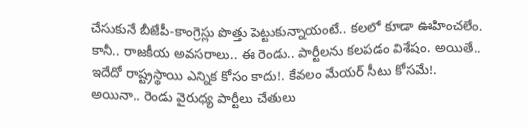చేసుకునే బీజేపీ-కాంగ్రెస్లు పొత్తు పెట్టుకున్నాయంటే.. కలలో కూడా ఊహించలేం. కానీ.. రాజకీయ అవసరాలు.. ఈ రెండు.. పార్టీలను కలపడం విశేషం. అయితే.. ఇదేదో రాష్ట్రస్థాయి ఎన్నిక కోసం కాదు!. కేవలం మేయర్ సీటు కోసమే!.
అయినా.. రెండు వైరుధ్య పార్టీలు చేతులు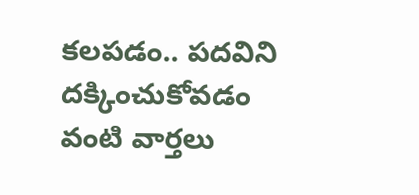కలపడం.. పదవిని దక్కించుకోవడం వంటి వార్తలు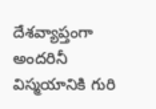దేశవ్యాప్తంగా అందరినీ విస్మయానికి గురి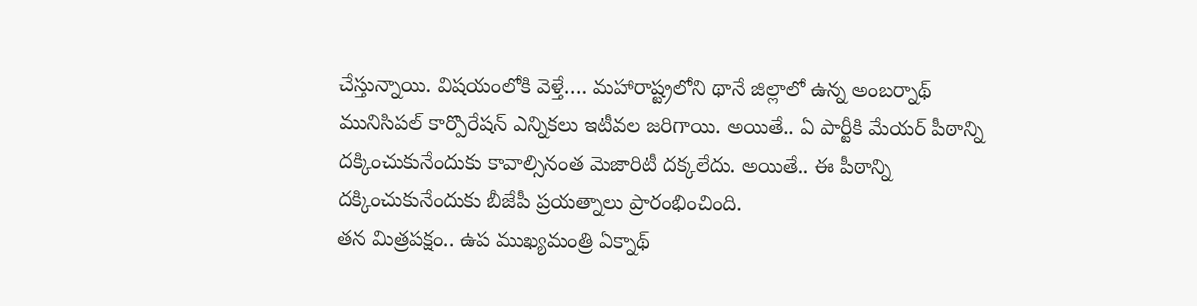చేస్తున్నాయి. విషయంలోకి వెళ్తే…. మహారాష్ట్రలోని థానే జిల్లాలో ఉన్న అంబర్నాథ్ మునిసిపల్ కార్పొరేషన్ ఎన్నికలు ఇటీవల జరిగాయి. అయితే.. ఏ పార్టీకి మేయర్ పీఠాన్ని దక్కించుకునేందుకు కావాల్సినంత మెజారిటీ దక్కలేదు. అయితే.. ఈ పీఠాన్ని దక్కించుకునేందుకు బీజేపీ ప్రయత్నాలు ప్రారంభించింది.
తన మిత్రపక్షం.. ఉప ముఖ్యమంత్రి ఏక్నాథ్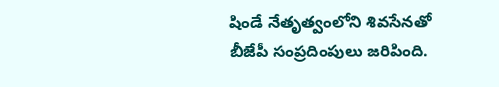షిండే నేతృత్వంలోని శివసేనతో బీజేపీ సంప్రదింపులు జరిపింది.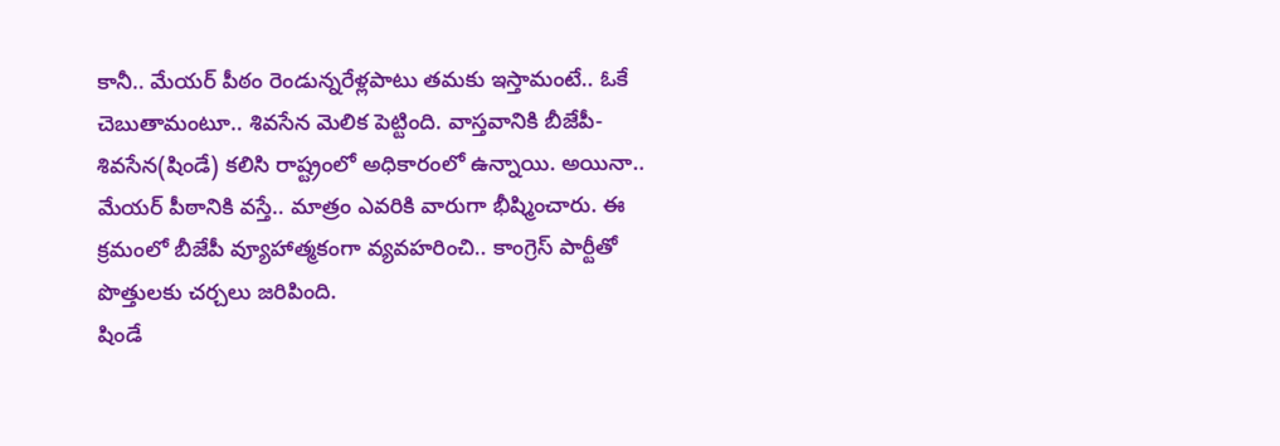కానీ.. మేయర్ పీఠం రెండున్నరేళ్లపాటు తమకు ఇస్తామంటే.. ఓకే చెబుతామంటూ.. శివసేన మెలిక పెట్టింది. వాస్తవానికి బీజేపీ-శివసేన(షిండే) కలిసి రాష్ట్రంలో అధికారంలో ఉన్నాయి. అయినా.. మేయర్ పీఠానికి వస్తే.. మాత్రం ఎవరికి వారుగా భీష్మించారు. ఈ క్రమంలో బీజేపీ వ్యూహాత్మకంగా వ్యవహరించి.. కాంగ్రెస్ పార్టీతో పొత్తులకు చర్చలు జరిపింది.
షిండే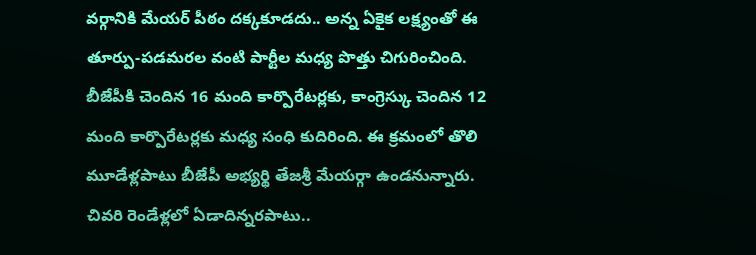వర్గానికి మేయర్ పీఠం దక్కకూడదు.. అన్న ఏకైక లక్ష్యంతో ఈ తూర్పు-పడమరల వంటి పార్టీల మధ్య పొత్తు చిగురించింది. బీజేపీకి చెందిన 16 మంది కార్పొరేటర్లకు, కాంగ్రెస్కు చెందిన 12 మంది కార్పొరేటర్లకు మధ్య సంధి కుదిరింది. ఈ క్రమంలో తొలి మూడేళ్లపాటు బీజేపీ అభ్యర్థి తేజశ్రీ మేయర్గా ఉండనున్నారు. చివరి రెండేళ్లలో ఏడాదిన్నరపాటు..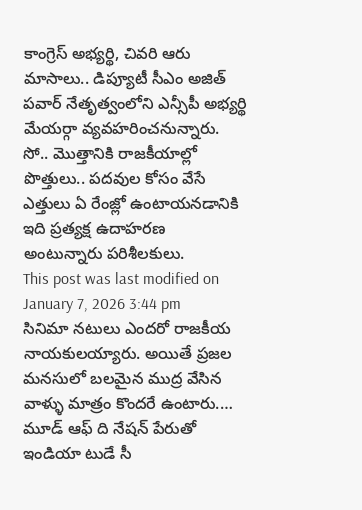కాంగ్రెస్ అభ్యర్థి, చివరి ఆరు మాసాలు.. డిప్యూటీ సీఎం అజిత్ పవార్ నేతృత్వంలోని ఎన్సీపీ అభ్యర్థి మేయర్గా వ్యవహరించనున్నారు. సో.. మొత్తానికి రాజకీయాల్లో పొత్తులు.. పదవుల కోసం వేసే ఎత్తులు ఏ రేంజ్లో ఉంటాయనడానికి ఇది ప్రత్యక్ష ఉదాహరణ అంటున్నారు పరిశీలకులు.
This post was last modified on January 7, 2026 3:44 pm
సినిమా నటులు ఎందరో రాజకీయ నాయకులయ్యారు. అయితే ప్రజల మనసులో బలమైన ముద్ర వేసిన వాళ్ళు మాత్రం కొందరే ఉంటారు.…
మూడ్ ఆఫ్ ది నేషన్ పేరుతో ఇండియా టుడే సీ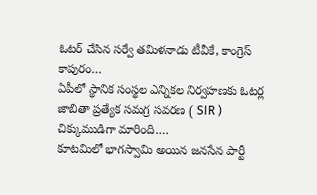ఓటర్ చేసిన సర్వే తమిళనాడు టీవీకే, కాంగ్రెస్ కాపురం…
ఏపీలో స్థానిక సంస్థల ఎన్నికల నిర్వహణకు ఓటర్ల జాబితా ప్రత్యేక సమగ్ర సవరణ ( SIR ) చిక్కుముడిగా మారింది.…
కూటమిలో భాగస్వామి అయిన జనసేన పార్టీ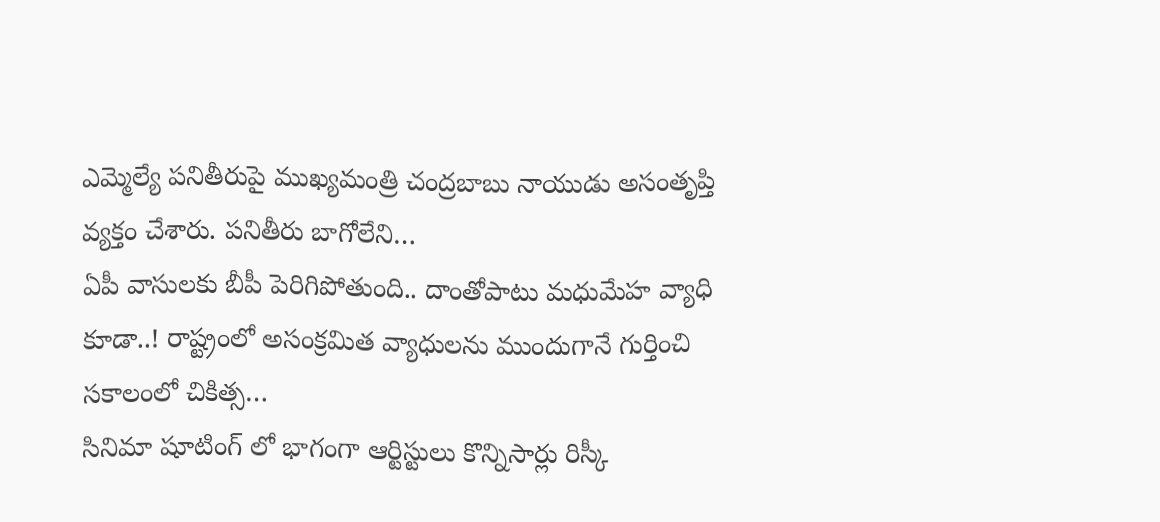ఎమ్మెల్యే పనితీరుపై ముఖ్యమంత్రి చంద్రబాబు నాయుడు అసంతృప్తి వ్యక్తం చేశారు. పనితీరు బాగోలేని…
ఏపీ వాసులకు బీపీ పెరిగిపోతుంది.. దాంతోపాటు మధుమేహ వ్యాధి కూడా..! రాష్ట్రంలో అసంక్రమిత వ్యాధులను ముందుగానే గుర్తించి సకాలంలో చికిత్స…
సినిమా షూటింగ్ లో భాగంగా ఆర్టిస్టులు కొన్నిసార్లు రిస్కీ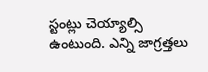స్టంట్లు చెయ్యాల్సి ఉంటుంది. ఎన్ని జాగ్రత్తలు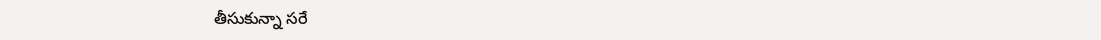తీసుకున్నా సరే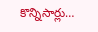కొన్నిసార్లు…